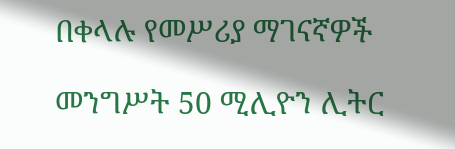በቀላሉ የመሥሪያ ማገናኛዎች

መንግሥት 50 ሚሊዮን ሊትር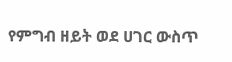የምግብ ዘይት ወደ ሀገር ውስጥ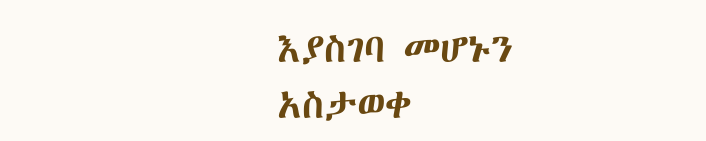እያስገባ መሆኑን አስታወቀ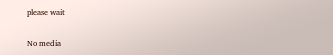please wait

No media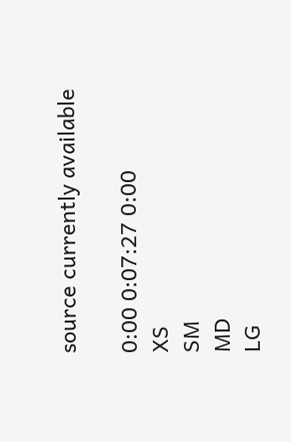source currently available

0:00 0:07:27 0:00
XS
SM
MD
LG